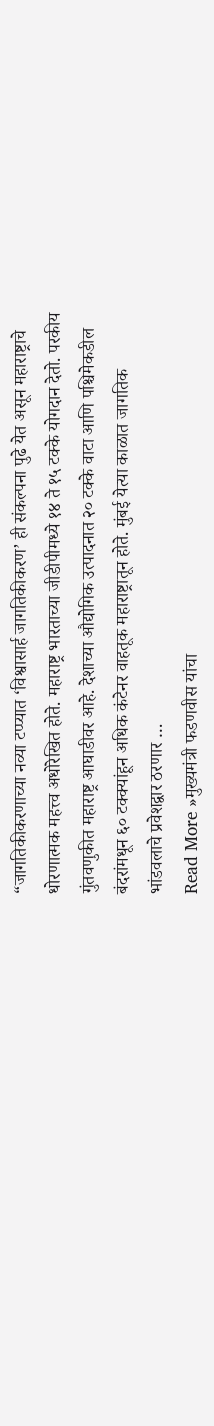“जागतिकीकरणाच्या नव्या टप्प्यात ‘विश्वासार्ह जागतिकीकरण’ ही संकल्पना पुढे येत असून महाराष्ट्राचे धोरणात्मक महत्त्व अधोरेखित होते. महाराष्ट्र भारताच्या जीडीपीमध्ये १४ ते १५ टक्के योगदान देतो. परकीय गुंतवणुकीत महाराष्ट्र आघाडीवर आहे. देशाच्या औद्योगिक उत्पादनात २० टक्के वाटा आणि पश्चिमेकडील बंदरांमधून ६० टक्क्यांहून अधिक कंटेनर वाहतूक महाराष्ट्रातून होते. मुंबई येत्या काळात जागतिक भांडवलाचे प्रवेशद्वार ठरणार …
Read More »मुख्यमंत्री फडणवीस यांचा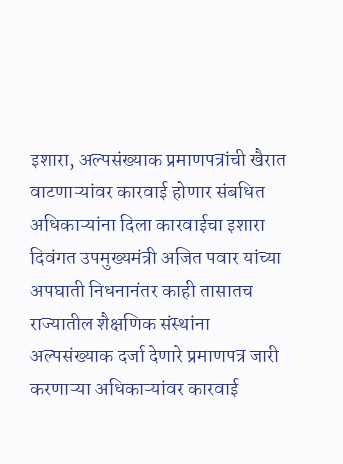इशारा, अल्पसंख्याक प्रमाणपत्रांची खैरात वाटणाऱ्यांवर कारवाई होणार संबधित अधिकाऱ्यांना दिला कारवाईचा इशारा
दिवंगत उपमुख्यमंत्री अजित पवार यांच्या अपघाती निधनानंतर काही तासातच राज्यातील शैक्षणिक संस्थांना अल्पसंख्याक दर्जा देणारे प्रमाणपत्र जारी करणाऱ्या अधिकाऱ्यांवर कारवाई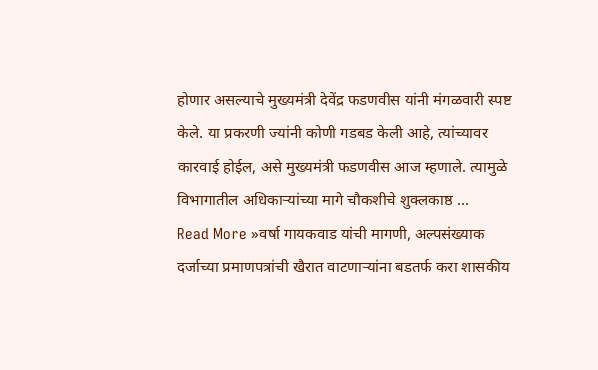होणार असल्याचे मुख्यमंत्री देवेंद्र फडणवीस यांनी मंगळवारी स्पष्ट केले. या प्रकरणी ज्यांनी कोणी गडबड केली आहे, त्यांच्यावर कारवाई होईल, असे मुख्यमंत्री फडणवीस आज म्हणाले. त्यामुळे विभागातील अधिकाऱ्यांच्या मागे चौकशीचे शुक्लकाष्ठ …
Read More »वर्षा गायकवाड यांची मागणी, अल्पसंख्याक दर्जाच्या प्रमाणपत्रांची खैरात वाटणाऱ्यांना बडतर्फ करा शासकीय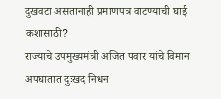दुखवटा असतानाही प्रमाणपत्र वाटण्याची घाई कशासाठी?
राज्याचे उपमुख्यमंत्री अजित पवार यांचे विमान अपघातात दुःखद निधन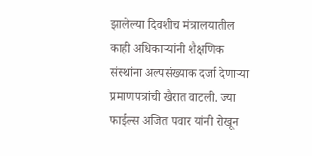झालेल्या दिवशीच मंत्रालयातील काही अधिकाऱ्यांनी शैक्षणिक संस्थांना अल्पसंख्याक दर्जा देणाऱ्या प्रमाणपत्रांची खैरात वाटली. ज्या फाईल्स अजित पवार यांनी रोखून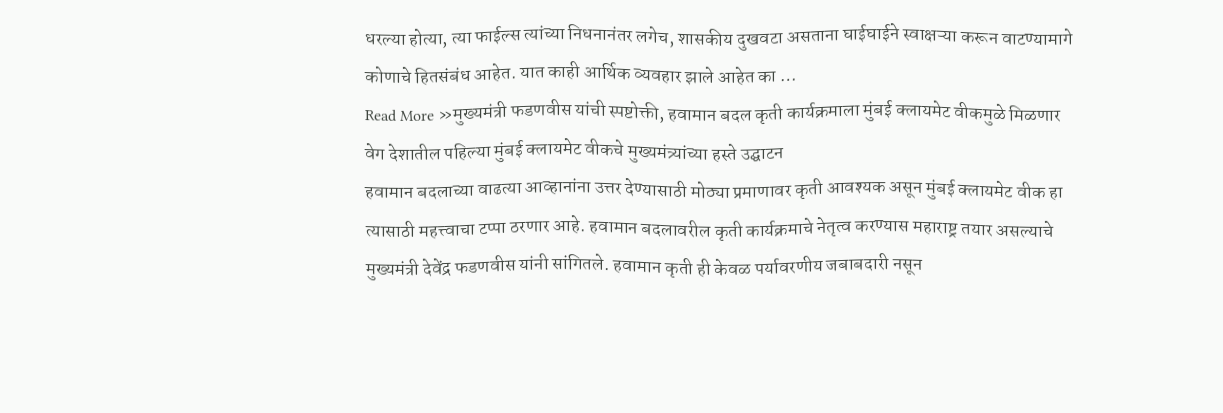धरल्या होत्या, त्या फाईल्स त्यांच्या निधनानंतर लगेच, शासकीय दुखवटा असताना घाईघाईने स्वाक्षऱ्या करून वाटण्यामागे कोणाचे हितसंबंध आहेत. यात काही आर्थिक व्यवहार झाले आहेत का …
Read More »मुख्यमंत्री फडणवीस यांची स्पष्टोक्ती, हवामान बदल कृती कार्यक्रमाला मुंबई क्लायमेट वीकमुळे मिळणार वेग देशातील पहिल्या मुंबई क्लायमेट वीकचे मुख्यमंत्र्यांच्या हस्ते उद्घाटन
हवामान बदलाच्या वाढत्या आव्हानांना उत्तर देण्यासाठी मोठ्या प्रमाणावर कृती आवश्यक असून मुंबई क्लायमेट वीक हा त्यासाठी महत्त्वाचा टप्पा ठरणार आहे. हवामान बदलावरील कृती कार्यक्रमाचे नेतृत्व करण्यास महाराष्ट्र तयार असल्याचे मुख्यमंत्री देवेंद्र फडणवीस यांनी सांगितले. हवामान कृती ही केवळ पर्यावरणीय जबाबदारी नसून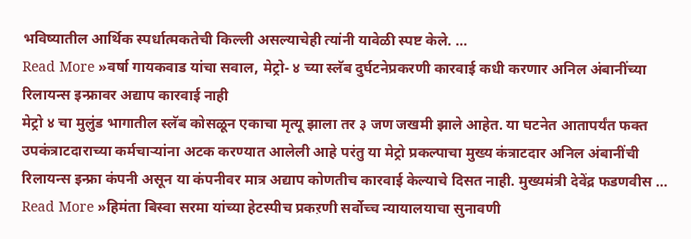भविष्यातील आर्थिक स्पर्धात्मकतेची किल्ली असल्याचेही त्यांनी यावेळी स्पष्ट केले. …
Read More »वर्षा गायकवाड यांचा सवाल, मेट्रो- ४ च्या स्लॅब दुर्घटनेप्रकरणी कारवाई कधी करणार अनिल अंबानींच्या रिलायन्स इन्फ्रावर अद्याप कारवाई नाही
मेट्रो ४ चा मुलुंड भागातील स्लॅब कोसळून एकाचा मृत्यू झाला तर ३ जण जखमी झाले आहेत. या घटनेत आतापर्यंत फक्त उपकंत्राटदाराच्या कर्मचाऱ्यांना अटक करण्यात आलेली आहे परंतु या मेट्रो प्रकल्पाचा मुख्य कंत्राटदार अनिल अंबानींची रिलायन्स इन्फ्रा कंपनी असून या कंपनीवर मात्र अद्याप कोणतीच कारवाई केल्याचे दिसत नाही. मुख्यमंत्री देवेंद्र फडणवीस …
Read More »हिमंता बिस्वा सरमा यांच्या हेटस्पीच प्रकऱणी सर्वोच्च न्यायालयाचा सुनावणी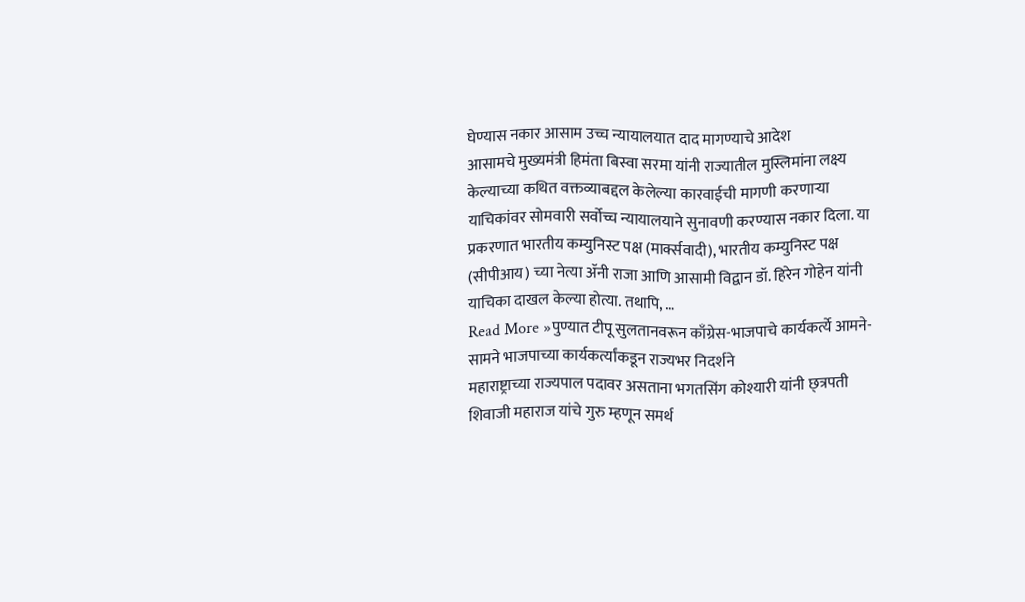घेण्यास नकार आसाम उच्च न्यायालयात दाद मागण्याचे आदेश
आसामचे मुख्यमंत्री हिमंता बिस्वा सरमा यांनी राज्यातील मुस्लिमांना लक्ष्य केल्याच्या कथित वक्तव्याबद्दल केलेल्या कारवाईची मागणी करणाऱ्या याचिकांवर सोमवारी सर्वोच्च न्यायालयाने सुनावणी करण्यास नकार दिला. या प्रकरणात भारतीय कम्युनिस्ट पक्ष (मार्क्सवादी), भारतीय कम्युनिस्ट पक्ष (सीपीआय) च्या नेत्या ॲनी राजा आणि आसामी विद्वान डॉ. हिरेन गोहेन यांनी याचिका दाखल केल्या होत्या. तथापि, …
Read More »पुण्यात टीपू सुलतानवरून काँग्रेस-भाजपाचे कार्यकर्त्ये आमने-सामने भाजपाच्या कार्यकर्त्यांकडून राज्यभर निदर्शने
महाराष्ट्राच्या राज्यपाल पदावर असताना भगतसिंग कोश्यारी यांनी छ्त्रपती शिवाजी महाराज यांचे गुरु म्हणून समर्थ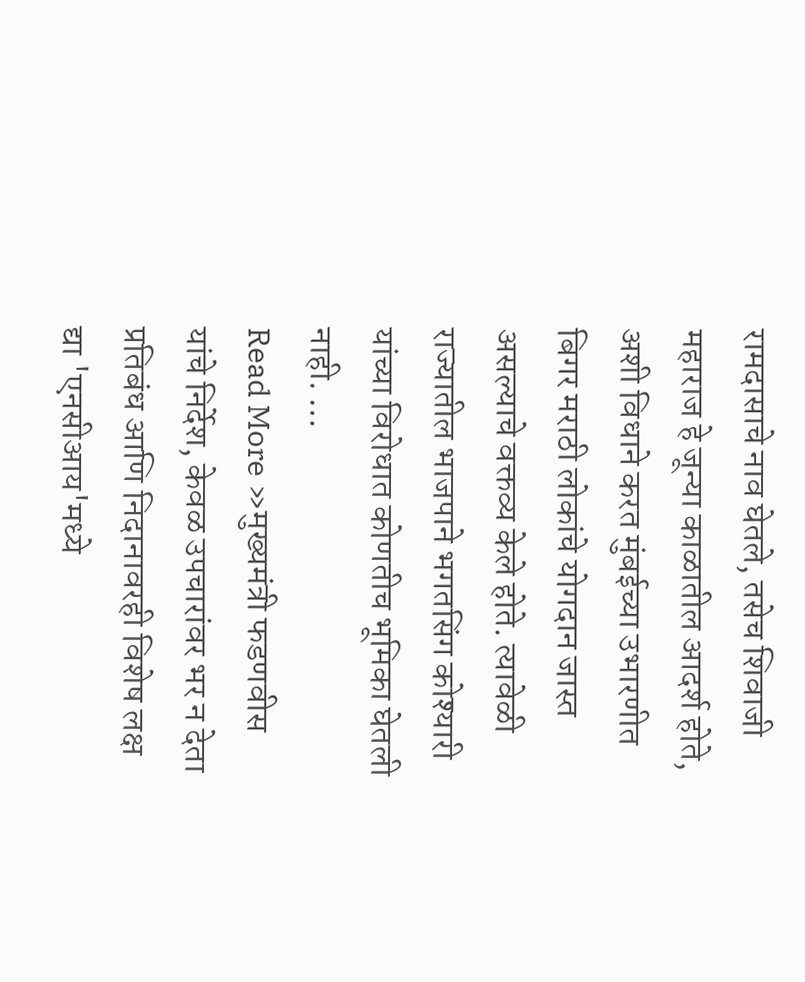रामदासाचे नाव घेतले, तसेच शिवाजी महाराज हे जून्या काळातील आदर्श होते, अशी विधाने करत मुंबईच्या उभारणीत बिगर मराठी लोकांचे योगदान जास्त असल्याचे वक्तव्य केले होते. त्यावेळी राज्यातील भाजपाने भगतसिंग कोश्यारी यांच्या विरोधात कोणतीच भूमिका घेतली नाही. …
Read More »मुख्यमंत्री फडणवीस यांचे निर्देश, केवळ उपचारांवर भर न देता प्रतिबंध आणि निदानावरही विशेष लक्ष द्या 'एनसीआय'मध्ये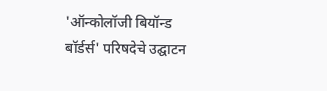'ऑन्कोलॉजी बियॉन्ड बॉर्डर्स' परिषदेचे उद्घाटन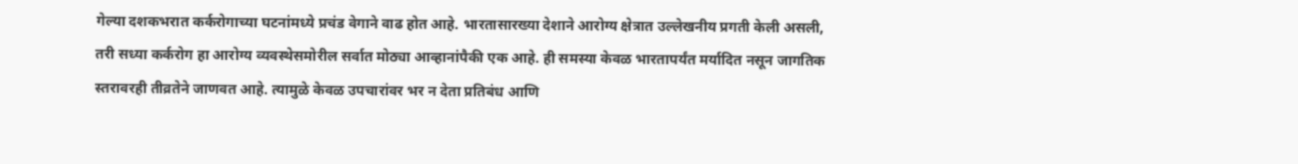गेल्या दशकभरात कर्करोगाच्या घटनांमध्ये प्रचंड वेगाने वाढ होत आहे. भारतासारख्या देशाने आरोग्य क्षेत्रात उल्लेखनीय प्रगती केली असली, तरी सध्या कर्करोग हा आरोग्य व्यवस्थेसमोरील सर्वात मोठ्या आव्हानांपैकी एक आहे. ही समस्या केवळ भारतापर्यंत मर्यादित नसून जागतिक स्तरावरही तीव्रतेने जाणवत आहे. त्यामुळे केवळ उपचारांवर भर न देता प्रतिबंध आणि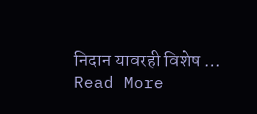निदान यावरही विशेष …
Read More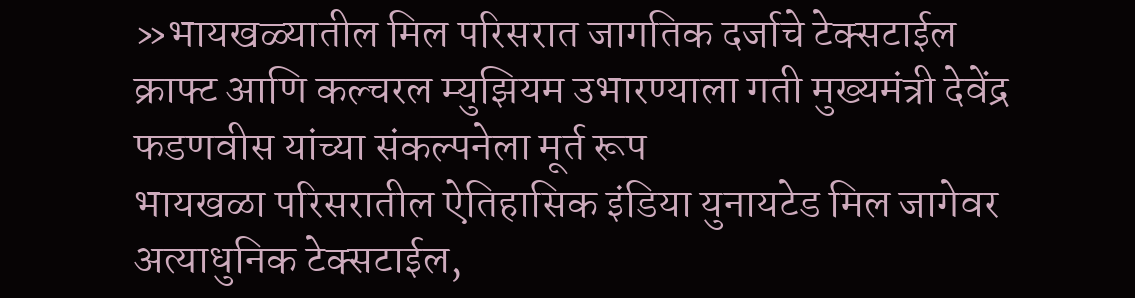»भायखळ्यातील मिल परिसरात जागतिक दर्जाचे टेक्सटाईल क्राफ्ट आणि कल्चरल म्युझियम उभारण्याला गती मुख्यमंत्री देवेंद्र फडणवीस यांच्या संकल्पनेला मूर्त रूप
भायखळा परिसरातील ऐतिहासिक इंडिया युनायटेड मिल जागेवर अत्याधुनिक टेक्सटाईल,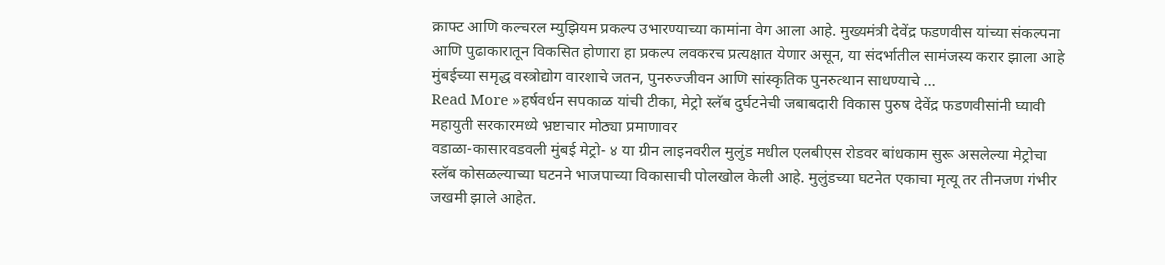क्राफ्ट आणि कल्चरल म्युझियम प्रकल्प उभारण्याच्या कामांना वेग आला आहे. मुख्यमंत्री देवेंद्र फडणवीस यांच्या संकल्पना आणि पुढाकारातून विकसित होणारा हा प्रकल्प लवकरच प्रत्यक्षात येणार असून, या संदर्भातील सामंजस्य करार झाला आहे मुंबईच्या समृद्ध वस्त्रोद्योग वारशाचे जतन, पुनरुज्जीवन आणि सांस्कृतिक पुनरुत्थान साधण्याचे …
Read More »हर्षवर्धन सपकाळ यांची टीका, मेट्रो स्लॅब दुर्घटनेची जबाबदारी विकास पुरुष देवेंद्र फडणवीसांनी घ्यावी महायुती सरकारमध्ये भ्रष्टाचार मोठ्या प्रमाणावर
वडाळा-कासारवडवली मुंबई मेट्रो- ४ या ग्रीन लाइनवरील मुलुंड मधील एलबीएस रोडवर बांधकाम सुरू असलेल्या मेट्रोचा स्लॅब कोसळल्याच्या घटनने भाजपाच्या विकासाची पोलखोल केली आहे. मुलुंडच्या घटनेत एकाचा मृत्यू तर तीनजण गंभीर जखमी झाले आहेत.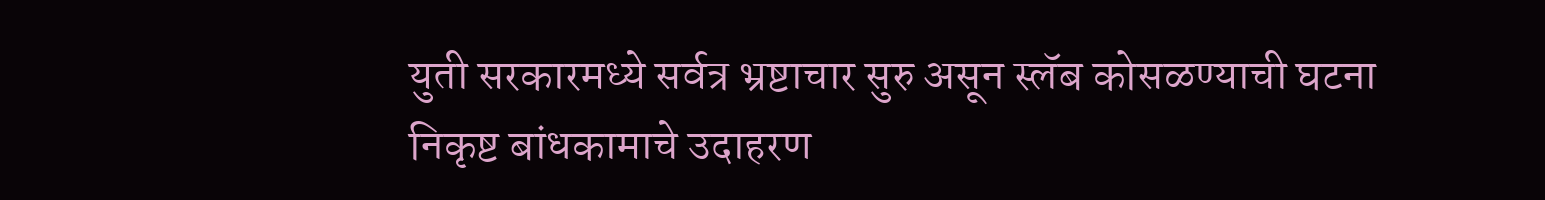युती सरकारमध्ये सर्वत्र भ्रष्टाचार सुरु असून स्लॅब कोसळण्याची घटना निकृष्ट बांधकामाचे उदाहरण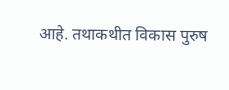आहे. तथाकथीत विकास पुरुष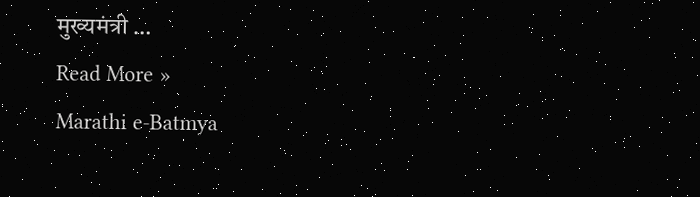मुख्यमंत्री …
Read More »
Marathi e-Batmya